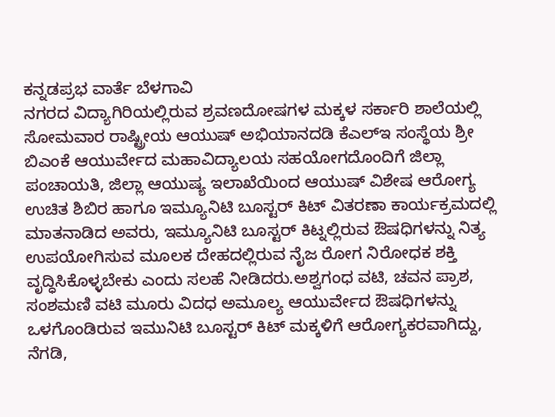ಕನ್ನಡಪ್ರಭ ವಾರ್ತೆ ಬೆಳಗಾವಿ
ನಗರದ ವಿದ್ಯಾಗಿರಿಯಲ್ಲಿರುವ ಶ್ರವಣದೋಷಗಳ ಮಕ್ಕಳ ಸರ್ಕಾರಿ ಶಾಲೆಯಲ್ಲಿ ಸೋಮವಾರ ರಾಷ್ಟ್ರೀಯ ಆಯುಷ್ ಅಭಿಯಾನದಡಿ ಕೆಎಲ್ಇ ಸಂಸ್ಥೆಯ ಶ್ರೀ ಬಿಎಂಕೆ ಆಯುರ್ವೇದ ಮಹಾವಿದ್ಯಾಲಯ ಸಹಯೋಗದೊಂದಿಗೆ ಜಿಲ್ಲಾ ಪಂಚಾಯತಿ, ಜಿಲ್ಲಾ ಆಯುಷ್ಯ ಇಲಾಖೆಯಿಂದ ಆಯುಷ್ ವಿಶೇಷ ಆರೋಗ್ಯ ಉಚಿತ ಶಿಬಿರ ಹಾಗೂ ಇಮ್ಯೂನಿಟಿ ಬೂಸ್ಟರ್ ಕಿಟ್ ವಿತರಣಾ ಕಾರ್ಯಕ್ರಮದಲ್ಲಿ ಮಾತನಾಡಿದ ಅವರು, ಇಮ್ಯೂನಿಟಿ ಬೂಸ್ಟರ್ ಕಿಟ್ನಲ್ಲಿರುವ ಔಷಧಿಗಳನ್ನು ನಿತ್ಯ ಉಪಯೋಗಿಸುವ ಮೂಲಕ ದೇಹದಲ್ಲಿರುವ ನೈಜ ರೋಗ ನಿರೋಧಕ ಶಕ್ತಿ ವೃದ್ಧಿಸಿಕೊಳ್ಳಬೇಕು ಎಂದು ಸಲಹೆ ನೀಡಿದರು.ಅಶ್ವಗಂಧ ವಟಿ, ಚವನ ಪ್ರಾಶ, ಸಂಶಮಣಿ ವಟಿ ಮೂರು ವಿದಧ ಅಮೂಲ್ಯ ಆಯುರ್ವೇದ ಔಷಧಿಗಳನ್ನು ಒಳಗೊಂಡಿರುವ ಇಮುನಿಟಿ ಬೂಸ್ಟರ್ ಕಿಟ್ ಮಕ್ಕಳಿಗೆ ಆರೋಗ್ಯಕರವಾಗಿದ್ದು, ನೆಗಡಿ,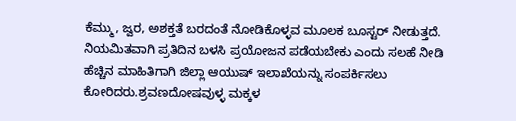ಕೆಮ್ಮು, ಜ್ವರ, ಅಶಕ್ತತೆ ಬರದಂತೆ ನೋಡಿಕೊಳ್ಳವ ಮೂಲಕ ಬೂಸ್ಟರ್ ನೀಡುತ್ತದೆ. ನಿಯಮಿತವಾಗಿ ಪ್ರತಿದಿನ ಬಳಸಿ ಪ್ರಯೋಜನ ಪಡೆಯಬೇಕು ಎಂದು ಸಲಹೆ ನೀಡಿ ಹೆಚ್ಚಿನ ಮಾಹಿತಿಗಾಗಿ ಜಿಲ್ಲಾ ಆಯುಷ್ ಇಲಾಖೆಯನ್ನು ಸಂಪರ್ಕಿಸಲು ಕೋರಿದರು.ಶ್ರವಣದೋಷವುಳ್ಳ ಮಕ್ಕಳ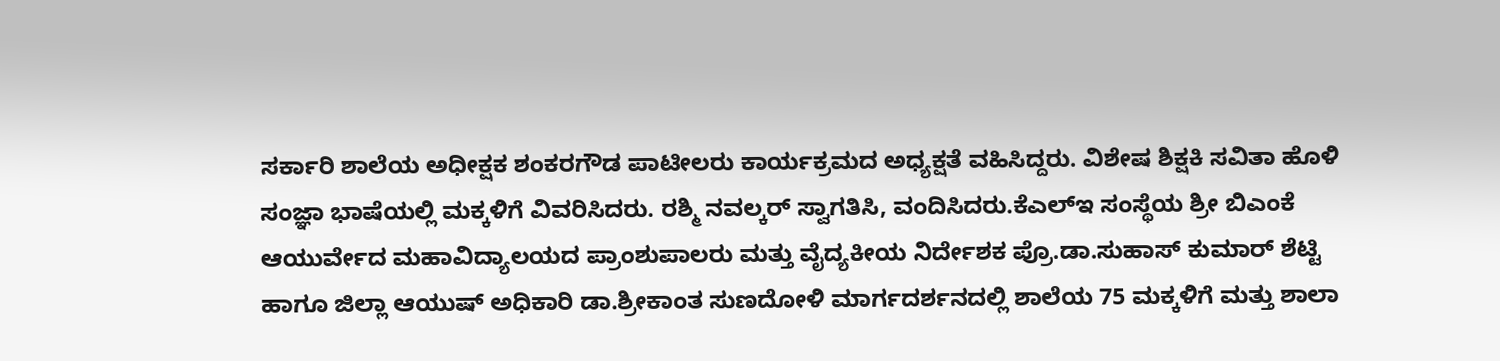ಸರ್ಕಾರಿ ಶಾಲೆಯ ಅಧೀಕ್ಷಕ ಶಂಕರಗೌಡ ಪಾಟೀಲರು ಕಾರ್ಯಕ್ರಮದ ಅಧ್ಯಕ್ಷತೆ ವಹಿಸಿದ್ದರು. ವಿಶೇಷ ಶಿಕ್ಷಕಿ ಸವಿತಾ ಹೊಳಿ ಸಂಜ್ಞಾ ಭಾಷೆಯಲ್ಲಿ ಮಕ್ಕಳಿಗೆ ವಿವರಿಸಿದರು. ರಶ್ಮಿ ನವಲ್ಕರ್ ಸ್ವಾಗತಿಸಿ, ವಂದಿಸಿದರು.ಕೆಎಲ್ಇ ಸಂಸ್ಥೆಯ ಶ್ರೀ ಬಿಎಂಕೆ ಆಯುರ್ವೇದ ಮಹಾವಿದ್ಯಾಲಯದ ಪ್ರಾಂಶುಪಾಲರು ಮತ್ತು ವೈದ್ಯಕೀಯ ನಿರ್ದೇಶಕ ಪ್ರೊ.ಡಾ.ಸುಹಾಸ್ ಕುಮಾರ್ ಶೆಟ್ಟಿ ಹಾಗೂ ಜಿಲ್ಲಾ ಆಯುಷ್ ಅಧಿಕಾರಿ ಡಾ.ಶ್ರೀಕಾಂತ ಸುಣದೋಳಿ ಮಾರ್ಗದರ್ಶನದಲ್ಲಿ ಶಾಲೆಯ 75 ಮಕ್ಕಳಿಗೆ ಮತ್ತು ಶಾಲಾ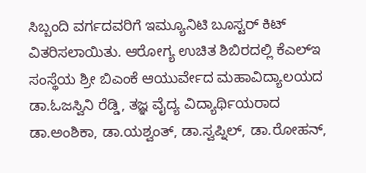ಸಿಬ್ಬಂದಿ ವರ್ಗದವರಿಗೆ ಇಮ್ಯೂನಿಟಿ ಬೂಸ್ಟರ್ ಕಿಟ್ ವಿತರಿಸಲಾಯಿತು. ಆರೋಗ್ಯ ಉಚಿತ ಶಿಬಿರದಲ್ಲಿ ಕೆಎಲ್ಇ ಸಂಸ್ಥೆಯ ಶ್ರೀ ಬಿಎಂಕೆ ಆಯುರ್ವೇದ ಮಹಾವಿದ್ಯಾಲಯದ ಡಾ.ಓಜಸ್ವಿನಿ ರೆಡ್ಡಿ, ತಜ್ಞ ವೈದ್ಯ ವಿದ್ಯಾರ್ಥಿಯರಾದ ಡಾ.ಅಂಶಿಕಾ, ಡಾ.ಯಶ್ವಂತ್, ಡಾ.ಸ್ವಪ್ನಿಲ್, ಡಾ.ರೋಹನ್,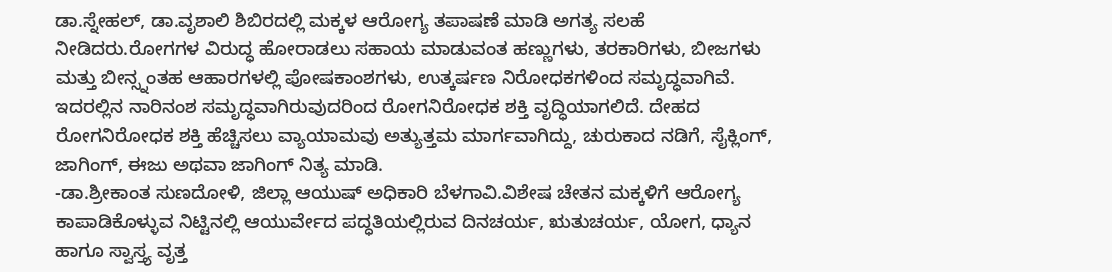ಡಾ.ಸ್ನೇಹಲ್, ಡಾ.ವೃಶಾಲಿ ಶಿಬಿರದಲ್ಲಿ ಮಕ್ಕಳ ಆರೋಗ್ಯ ತಪಾಷಣೆ ಮಾಡಿ ಅಗತ್ಯ ಸಲಹೆ ನೀಡಿದರು.ರೋಗಗಳ ವಿರುದ್ಧ ಹೋರಾಡಲು ಸಹಾಯ ಮಾಡುವಂತ ಹಣ್ಣುಗಳು, ತರಕಾರಿಗಳು, ಬೀಜಗಳು ಮತ್ತು ಬೀನ್ಸ್ನಂತಹ ಆಹಾರಗಳಲ್ಲಿ ಪೋಷಕಾಂಶಗಳು, ಉತ್ಕರ್ಷಣ ನಿರೋಧಕಗಳಿಂದ ಸಮೃದ್ಧವಾಗಿವೆ. ಇದರಲ್ಲಿನ ನಾರಿನಂಶ ಸಮೃದ್ಧವಾಗಿರುವುದರಿಂದ ರೋಗನಿರೋಧಕ ಶಕ್ತಿ ವೃದ್ಧಿಯಾಗಲಿದೆ. ದೇಹದ ರೋಗನಿರೋಧಕ ಶಕ್ತಿ ಹೆಚ್ಚಿಸಲು ವ್ಯಾಯಾಮವು ಅತ್ಯುತ್ತಮ ಮಾರ್ಗವಾಗಿದ್ದು, ಚುರುಕಾದ ನಡಿಗೆ, ಸೈಕ್ಲಿಂಗ್, ಜಾಗಿಂಗ್, ಈಜು ಅಥವಾ ಜಾಗಿಂಗ್ ನಿತ್ಯ ಮಾಡಿ.
-ಡಾ.ಶ್ರೀಕಾಂತ ಸುಣದೋಳಿ, ಜಿಲ್ಲಾ ಆಯುಷ್ ಅಧಿಕಾರಿ ಬೆಳಗಾವಿ.ವಿಶೇಷ ಚೇತನ ಮಕ್ಕಳಿಗೆ ಆರೋಗ್ಯ ಕಾಪಾಡಿಕೊಳ್ಳುವ ನಿಟ್ಟಿನಲ್ಲಿ ಆಯುರ್ವೇದ ಪದ್ಧತಿಯಲ್ಲಿರುವ ದಿನಚರ್ಯ, ಋತುಚರ್ಯ, ಯೋಗ, ಧ್ಯಾನ ಹಾಗೂ ಸ್ವಾಸ್ತ್ಯ ವೃತ್ತ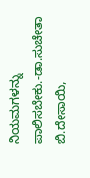ನಿಯಮಗಳನ್ನು ಪಾಲಿಸಬೇಕು.-ಡಾ.ಸುಚೇತಾ ಬಿ.ದೇಸಾಯಿ,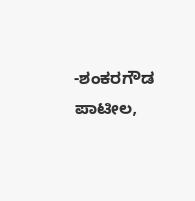-ಶಂಕರಗೌಡ ಪಾಟೀಲ,